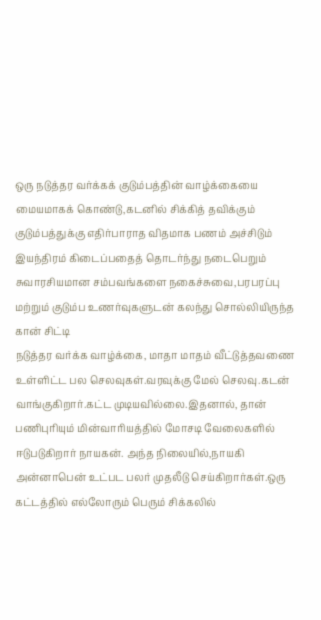ஒரு நடுத்தர வர்க்கக் குடும்பத்தின் வாழ்க்கையை மையமாகக் கொண்டு,கடனில் சிக்கித் தவிக்கும் குடும்பத்துக்கு எதிர்பாராத விதமாக பணம் அச்சிடும் இயந்திரம் கிடைப்பதைத் தொடர்ந்து நடைபெறும் சுவாரசியமான சம்பவங்களை நகைச்சுவை,பரபரப்பு மற்றும் குடும்ப உணர்வுகளுடன் கலந்து சொல்லியிருந்த கான் சிட்டி
நடுத்தர வர்க்க வாழ்க்கை, மாதா மாதம் வீட்டுத்தவணை உள்ளிட்ட பல செலவுகள்.வரவுக்கு மேல் செலவு.கடன் வாங்குகிறார்.கட்ட முடியவில்லை.இதனால், தான் பணிபுரியும் மின்வாரியத்தில் மோசடி வேலைகளில் ஈடுபடுகிறார் நாயகன். அந்த நிலையில்,நாயகி அன்னாபென் உட்பட பலர் முதலீடு செய்கிறார்கள்.ஒரு கட்டத்தில் எல்லோரும் பெரும் சிக்கலில்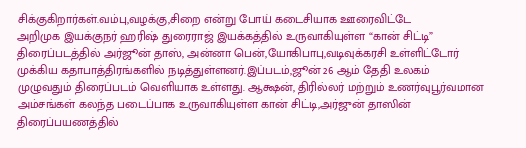சிக்குகிறார்கள்.வம்பு,வழக்கு,சிறை என்று போய் கடைசியாக ஊரைவிட்டே
அறிமுக இயக்குநர் ஹரிஷ் துரைராஜ் இயக்கத்தில் உருவாகியுள்ள “கான் சிட்டி” திரைப்படத்தில் அர்ஜூன் தாஸ், அன்னா பென்,யோகிபாபு,வடிவுக்கரசி உள்ளிட்டோர் முக்கிய கதாபாத்திரங்களில் நடித்துள்ளனர்.இப்படம்,ஜூன் 26 ஆம் தேதி உலகம் முழுவதும் திரைப்படம் வெளியாக உள்ளது. ஆக்ஷன், திரில்லர் மற்றும் உணர்வுபூர்வமான அம்சங்கள் கலந்த படைப்பாக உருவாகியுள்ள கான் சிட்டி,அர்ஜுன் தாஸின் திரைப்பயணத்தில்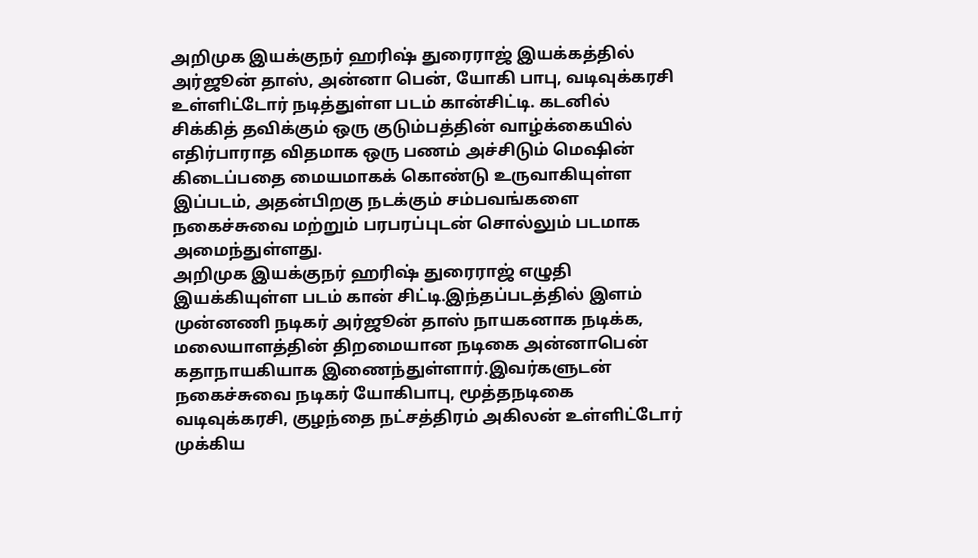அறிமுக இயக்குநர் ஹரிஷ் துரைராஜ் இயக்கத்தில் அர்ஜூன் தாஸ், அன்னா பென், யோகி பாபு, வடிவுக்கரசி உள்ளிட்டோர் நடித்துள்ள படம் கான்சிட்டி. கடனில் சிக்கித் தவிக்கும் ஒரு குடும்பத்தின் வாழ்க்கையில் எதிர்பாராத விதமாக ஒரு பணம் அச்சிடும் மெஷின் கிடைப்பதை மையமாகக் கொண்டு உருவாகியுள்ள இப்படம், அதன்பிறகு நடக்கும் சம்பவங்களை நகைச்சுவை மற்றும் பரபரப்புடன் சொல்லும் படமாக அமைந்துள்ளது.
அறிமுக இயக்குநர் ஹரிஷ் துரைராஜ் எழுதி இயக்கியுள்ள படம் கான் சிட்டி.இந்தப்படத்தில் இளம் முன்னணி நடிகர் அர்ஜூன் தாஸ் நாயகனாக நடிக்க, மலையாளத்தின் திறமையான நடிகை அன்னாபென் கதாநாயகியாக இணைந்துள்ளார்.இவர்களுடன் நகைச்சுவை நடிகர் யோகிபாபு, மூத்தநடிகை வடிவுக்கரசி, குழந்தை நட்சத்திரம் அகிலன் உள்ளிட்டோர் முக்கிய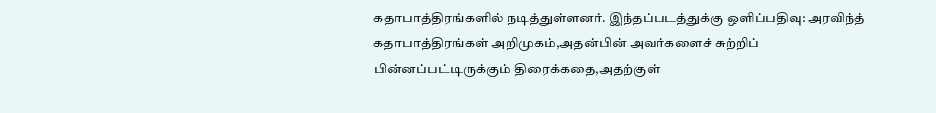கதாபாத்திரங்களில் நடித்துள்ளனர். இந்தப்படத்துக்கு ஒளிப்பதிவு: அரவிந்த்
கதாபாத்திரங்கள் அறிமுகம்,அதன்பின் அவர்களைச் சுற்றிப் பின்னப்பட்டிருக்கும் திரைக்கதை,அதற்குள்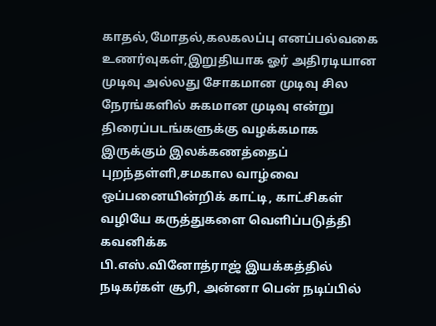காதல்,மோதல்,கலகலப்பு எனப்பல்வகை உணர்வுகள்,இறுதியாக ஓர் அதிரடியான முடிவு அல்லது சோகமான முடிவு சில நேரங்களில் சுகமான முடிவு என்று திரைப்படங்களுக்கு வழக்கமாக இருக்கும் இலக்கணத்தைப் புறந்தள்ளி,சமகால வாழ்வை ஒப்பனையின்றிக் காட்டி, காட்சிகள் வழியே கருத்துகளை வெளிப்படுத்தி கவனிக்க
பி.எஸ்.வினோத்ராஜ் இயக்கத்தில் நடிகர்கள் சூரி, அன்னா பென் நடிப்பில்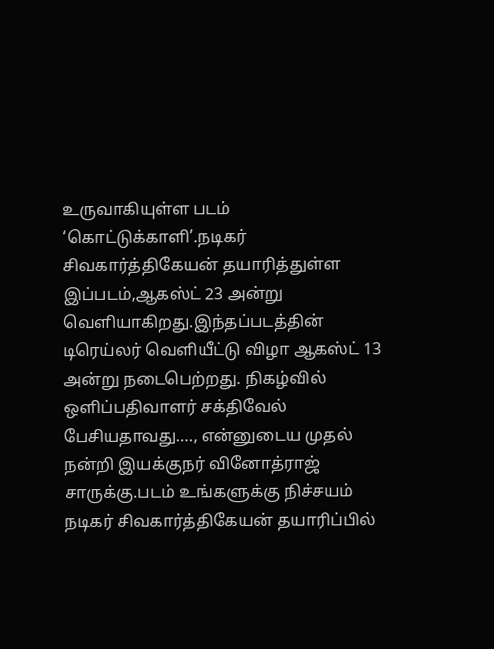உருவாகியுள்ள படம் ‘கொட்டுக்காளி’.நடிகர் சிவகார்த்திகேயன் தயாரித்துள்ள இப்படம்,ஆகஸ்ட் 23 அன்று வெளியாகிறது.இந்தப்படத்தின் டிரெய்லர் வெளியீட்டு விழா ஆகஸ்ட் 13 அன்று நடைபெற்றது. நிகழ்வில் ஒளிப்பதிவாளர் சக்திவேல் பேசியதாவது…., என்னுடைய முதல் நன்றி இயக்குநர் வினோத்ராஜ் சாருக்கு.படம் உங்களுக்கு நிச்சயம்
நடிகர் சிவகார்த்திகேயன் தயாரிப்பில்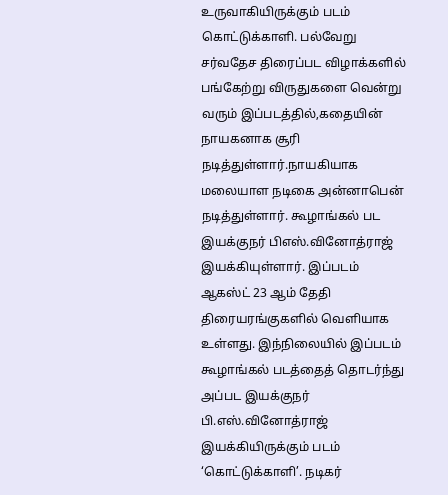உருவாகியிருக்கும் படம் கொட்டுக்காளி. பல்வேறு சர்வதேச திரைப்பட விழாக்களில் பங்கேற்று விருதுகளை வென்று வரும் இப்படத்தில்,கதையின் நாயகனாக சூரி நடித்துள்ளார்.நாயகியாக மலையாள நடிகை அன்னாபென் நடித்துள்ளார். கூழாங்கல் பட இயக்குநர் பிஎஸ்.வினோத்ராஜ் இயக்கியுள்ளார். இப்படம் ஆகஸ்ட் 23 ஆம் தேதி திரையரங்குகளில் வெளியாக உள்ளது. இந்நிலையில் இப்படம்
கூழாங்கல் படத்தைத் தொடர்ந்து அப்பட இயக்குநர் பி.எஸ்.வினோத்ராஜ் இயக்கியிருக்கும் படம் ‘கொட்டுக்காளி’. நடிகர்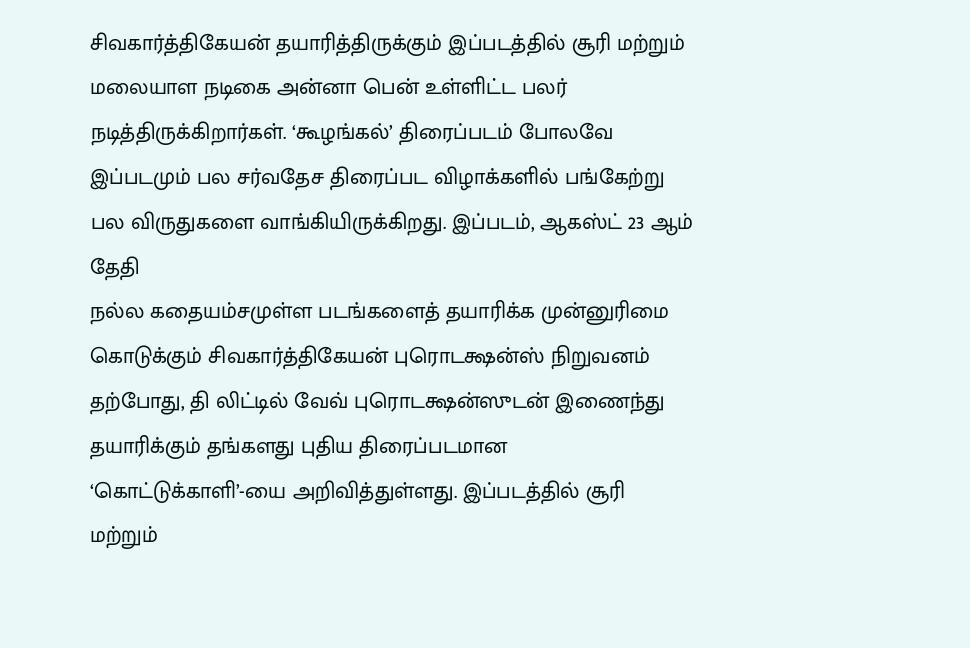சிவகார்த்திகேயன் தயாரித்திருக்கும் இப்படத்தில் சூரி மற்றும் மலையாள நடிகை அன்னா பென் உள்ளிட்ட பலர் நடித்திருக்கிறார்கள். ‘கூழங்கல்’ திரைப்படம் போலவே இப்படமும் பல சர்வதேச திரைப்பட விழாக்களில் பங்கேற்று பல விருதுகளை வாங்கியிருக்கிறது. இப்படம், ஆகஸ்ட் 23 ஆம் தேதி
நல்ல கதையம்சமுள்ள படங்களைத் தயாரிக்க முன்னுரிமை கொடுக்கும் சிவகார்த்திகேயன் புரொடக்ஷன்ஸ் நிறுவனம் தற்போது, தி லிட்டில் வேவ் புரொடக்ஷன்ஸுடன் இணைந்து தயாரிக்கும் தங்களது புதிய திரைப்படமான ‘கொட்டுக்காளி’-யை அறிவித்துள்ளது. இப்படத்தில் சூரி மற்றும்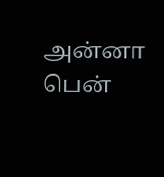அன்னா பென்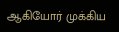ஆகியோர் முக்கிய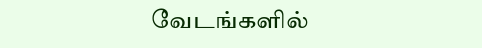வேடங்களில்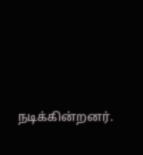நடிக்கின்றனர்.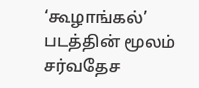‘கூழாங்கல்’ படத்தின் மூலம் சர்வதேச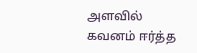அளவில் கவனம் ஈர்த்த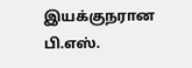இயக்குநரான பி.எஸ்.